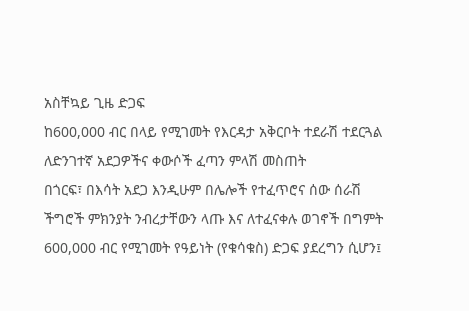አስቸኳይ ጊዜ ድጋፍ
ከ600,000 ብር በላይ የሚገመት የእርዳታ አቅርቦት ተደራሽ ተደርጓል
ለድንገተኛ አደጋዎችና ቀውሶች ፈጣን ምላሽ መስጠት
በጎርፍ፣ በእሳት አደጋ እንዲሁም በሌሎች የተፈጥሮና ሰው ሰራሽ ችግሮች ምክንያት ንብረታቸውን ላጡ እና ለተፈናቀሉ ወገኖች በግምት 600,000 ብር የሚገመት የዓይነት (የቁሳቁስ) ድጋፍ ያደረግን ሲሆን፤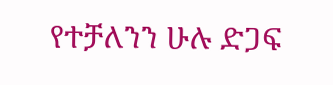የተቻለንን ሁሉ ድጋፍ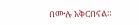በሙሉ አቅርበናል።